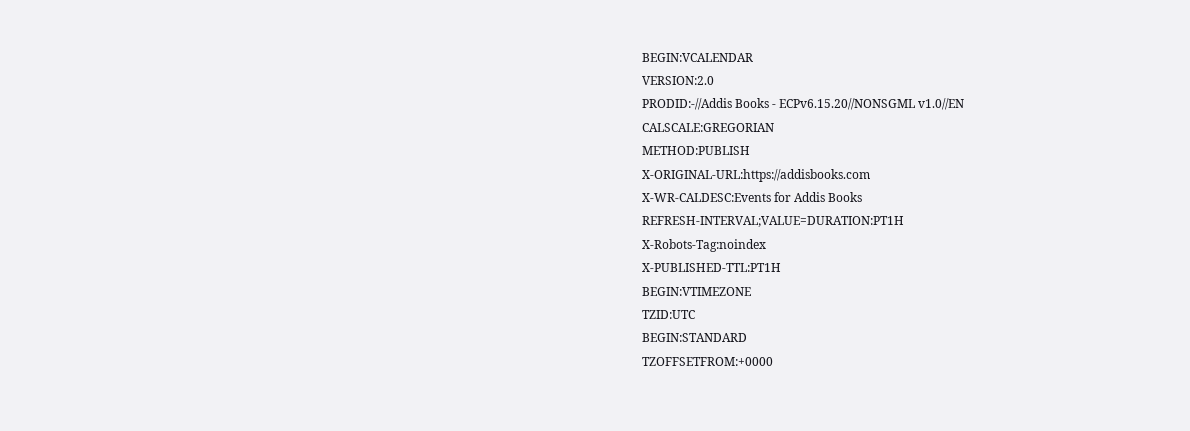BEGIN:VCALENDAR
VERSION:2.0
PRODID:-//Addis Books - ECPv6.15.20//NONSGML v1.0//EN
CALSCALE:GREGORIAN
METHOD:PUBLISH
X-ORIGINAL-URL:https://addisbooks.com
X-WR-CALDESC:Events for Addis Books
REFRESH-INTERVAL;VALUE=DURATION:PT1H
X-Robots-Tag:noindex
X-PUBLISHED-TTL:PT1H
BEGIN:VTIMEZONE
TZID:UTC
BEGIN:STANDARD
TZOFFSETFROM:+0000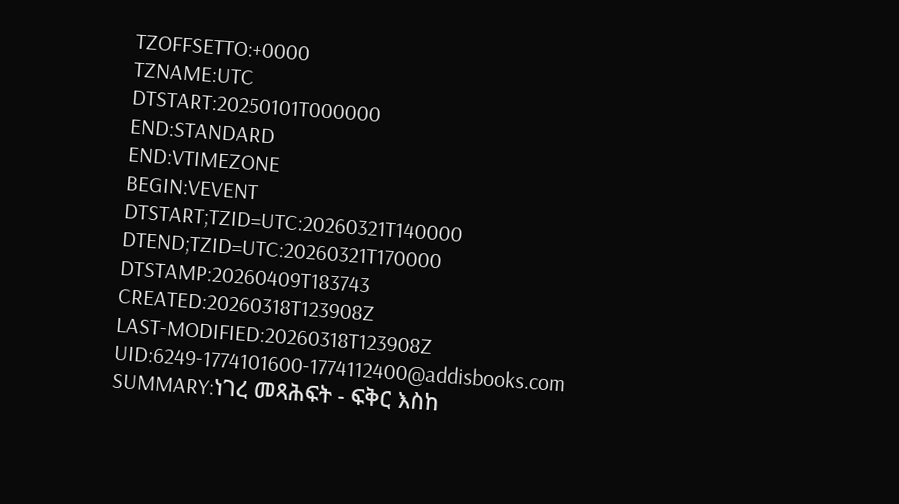TZOFFSETTO:+0000
TZNAME:UTC
DTSTART:20250101T000000
END:STANDARD
END:VTIMEZONE
BEGIN:VEVENT
DTSTART;TZID=UTC:20260321T140000
DTEND;TZID=UTC:20260321T170000
DTSTAMP:20260409T183743
CREATED:20260318T123908Z
LAST-MODIFIED:20260318T123908Z
UID:6249-1774101600-1774112400@addisbooks.com
SUMMARY:ነገረ መጻሕፍት - ፍቅር እስከ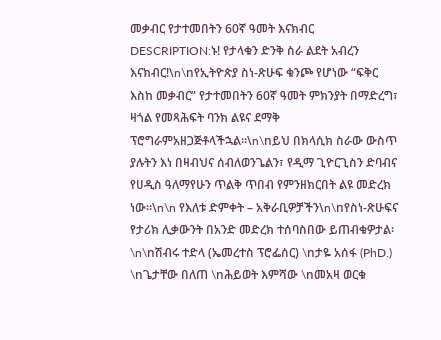መቃብር የታተመበትን 60ኛ ዓመት እናክብር
DESCRIPTION:ኑ! የታላቁን ድንቅ ስራ ልደት አብረን እናክብር!\n\nየኢትዮጵያ ስነ-ጽሁፍ ቁንጮ የሆነው “ፍቅር እስከ መቃብር” የታተመበትን 60ኛ ዓመት ምክንያት በማድረግ፣ ዛጎል የመጻሕፍት ባንክ ልዩና ደማቅ  ፕሮግራምአዘጋጅቶላችኋል።\n\nይህ በክላሲክ ስራው ውስጥ ያሉትን እነ በዛብህና ሰብለወንጌልን፣ የዲማ ጊዮርጊስን ድባብና የሀዲስ ዓለማየሁን ጥልቅ ጥበብ የምንዘክርበት ልዩ መድረክ ነው።\n\n የእለቱ ድምቀት – አቅራቢዎቻችን\n\nየስነ-ጽሁፍና የታሪክ ሊቃውንት በአንድ መድረክ ተሰባስበው ይጠብቁዎታል፡\n\nሽብሩ ተድላ (ኤመረተስ ፕሮፌሰር) \nታዬ አሰፋ (PhD.) \nጌታቸው በለጠ \nሕይወት እምሻው \nመአዛ ወርቁ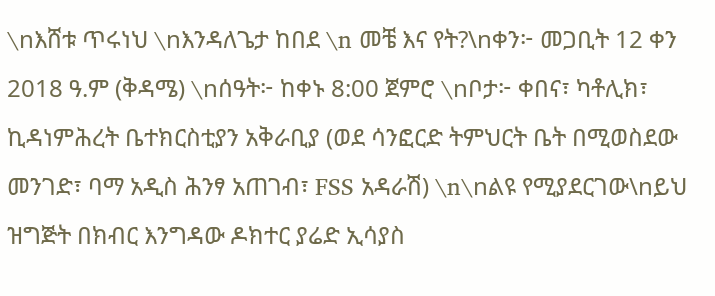\nእሸቱ ጥሩነህ \nእንዳለጌታ ከበደ \n መቼ እና የት?\nቀን፦ መጋቢት 12 ቀን 2018 ዓ.ም (ቅዳሜ) \nሰዓት፦ ከቀኑ 8:00 ጀምሮ \nቦታ፦ ቀበና፣ ካቶሊክ፣ ኪዳነምሕረት ቤተክርስቲያን አቅራቢያ (ወደ ሳንፎርድ ትምህርት ቤት በሚወስደው መንገድ፣ ባማ አዲስ ሕንፃ አጠገብ፣ FSS አዳራሽ) \n\nልዩ የሚያደርገው\nይህ ዝግጅት በክብር እንግዳው ዶክተር ያሬድ ኢሳያስ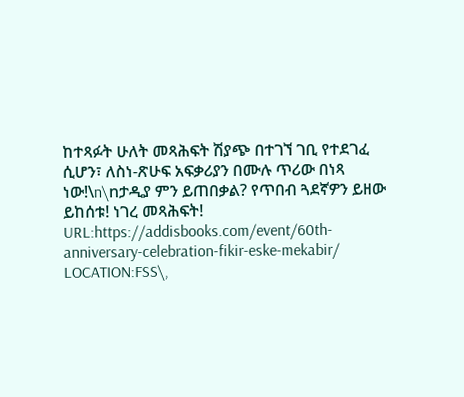ከተጻፉት ሁለት መጻሕፍት ሽያጭ በተገኘ ገቢ የተደገፈ ሲሆን፣ ለስነ-ጽሁፍ አፍቃሪያን በሙሉ ጥሪው በነጻ ነው!\n\nታዲያ ምን ይጠበቃል? የጥበብ ጓደኛዎን ይዘው ይከሰቱ! ነገረ መጻሕፍት!
URL:https://addisbooks.com/event/60th-anniversary-celebration-fikir-eske-mekabir/
LOCATION:FSS\,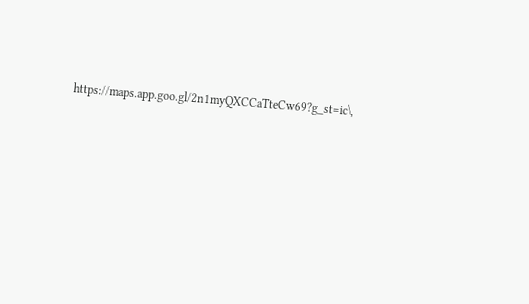https://maps.app.goo.gl/2n1myQXCCaTteCw69?g_st=ic\,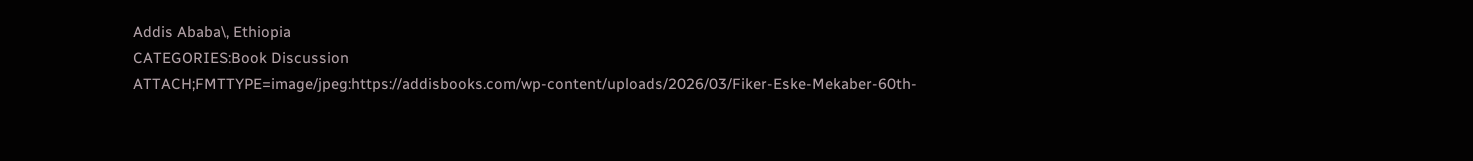Addis Ababa\, Ethiopia
CATEGORIES:Book Discussion
ATTACH;FMTTYPE=image/jpeg:https://addisbooks.com/wp-content/uploads/2026/03/Fiker-Eske-Mekaber-60th-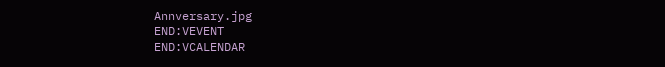Annversary.jpg
END:VEVENT
END:VCALENDAR